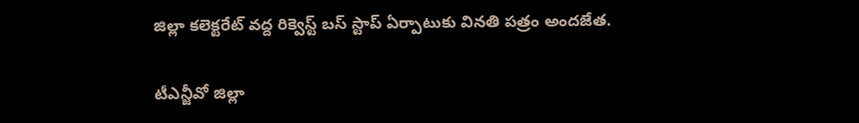జిల్లా కలెక్టరేట్ వద్ద రిక్వెస్ట్ బస్ స్టాప్ ఏర్పాటుకు వినతి పత్రం అందజేత.

టీఎన్జీవో జిల్లా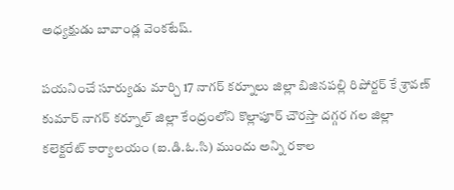అధ్యక్షుడు బావాండ్ల వెంకటేష్.

పయనించే సూర్యుడు మార్చి 17 నాగర్ కర్నూలు జిల్లా బిజినపల్లి రిపోర్టర్ కే శ్రావణ్ కుమార్ నాగర్ కర్నూల్ జిల్లా కేంద్రంలోని కొల్లాపూర్ చౌరస్తా దగ్గర గల జిల్లా కలెక్టరేట్ కార్యాలయం (ఐ.డి.ఓ.సి) ముందు అన్ని రకాల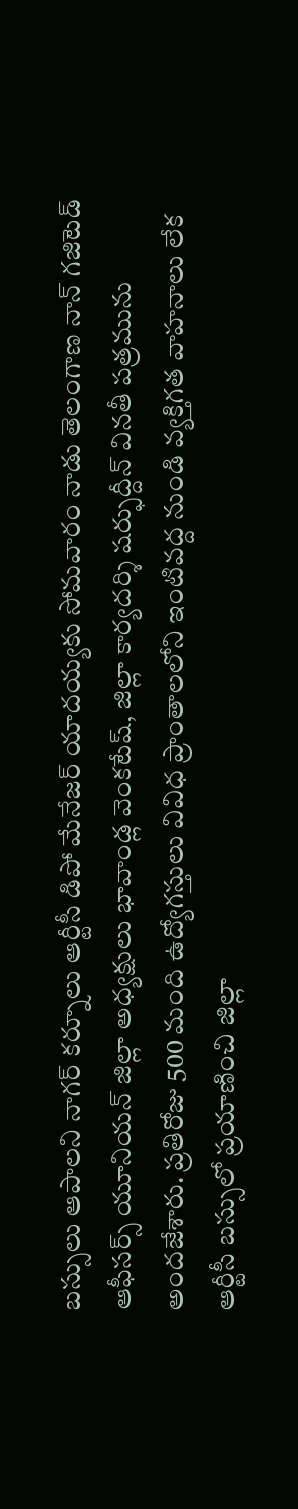బస్సులు ఆపాలని నాగర్ కర్నూలు ఆర్టీసీ డిపో మేనేజర్ యాదయ్యకు సోమవారం నాడు తెలంగాణ నాన్ గజిటెడ్ ఆఫీసర్స్ యూనియన్ జిల్లా అధ్యక్షులు భావాండ్ల వెంకటేష్, జిల్లా కార్యదర్శి షర్ఫుద్దీన్ వినతీ పత్రమును అందజేశారు. ప్రతిరోజు 500 మంది ఉద్యోగస్తులు వివిధ ప్రాంతాలలోని ఇంటివద్ద నుండి వ్యక్తిగత వాహనాలు లేక ఆర్టీసీ బస్సులో ప్రయాణించి జిల్లా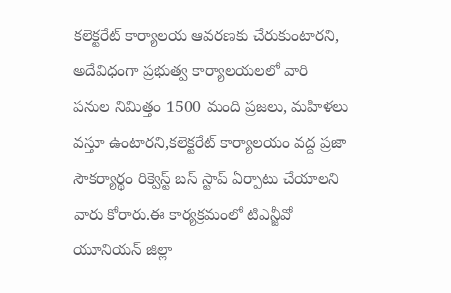కలెక్టరేట్ కార్యాలయ ఆవరణకు చేరుకుంటారని, అదేవిధంగా ప్రభుత్వ కార్యాలయలలో వారి పనుల నిమిత్తం 1500 మంది ప్రజలు, మహిళలు వస్తూ ఉంటారని,కలెక్టరేట్ కార్యాలయం వద్ద ప్రజా సౌకర్యార్థం రిక్వెస్ట్ బస్ స్టాప్ ఏర్పాటు చేయాలని వారు కోరారు.ఈ కార్యక్రమంలో టిఎన్జీవో యూనియన్ జిల్లా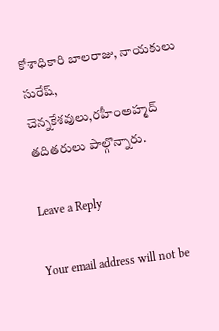కోశాధికారి బాలరాజు, నాయకులు సురేష్, చెన్నకేశవులు,రహీంఅహ్మద్ తదితరులు పాల్గొన్నారు.

Leave a Reply

Your email address will not be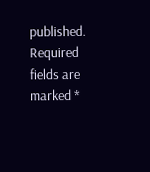published. Required fields are marked *